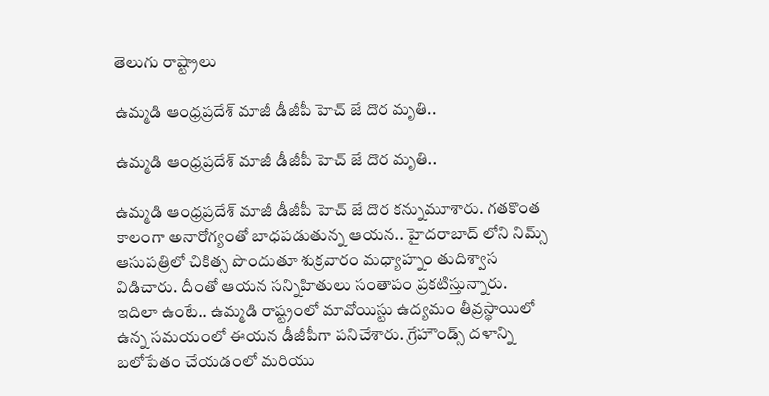తెలుగు రాష్ట్రాలు

ఉమ్మడి ఆంధ్రప్రదేశ్ మాజీ డీజీపీ హెచ్ జే దొర మృతి..

ఉమ్మడి ఆంధ్రప్రదేశ్ మాజీ డీజీపీ హెచ్ జే దొర మృతి..

ఉమ్మడి ఆంధ్రప్రదేశ్ మాజీ డీజీపీ హెచ్ జే దొర కన్నుమూశారు. గతకొంత కాలంగా అనారోగ్యంతో బాధపడుతున్న ఆయన.. హైదరాబాద్ లోని నిమ్స్ ఆసుపత్రిలో చికిత్స పొందుతూ శుక్రవారం మధ్యాహ్నం తుదిశ్వాస విడిచారు. దీంతో ఆయన సన్నిహితులు సంతాపం ప్రకటిస్తున్నారు. ఇదిలా ఉంటే.. ఉమ్మడి రాష్ట్రంలో మావోయిస్టు ఉద్యమం తీవ్రస్థాయిలో ఉన్న సమయంలో ఈయన డీజీపీగా పనిచేశారు. గ్రేహౌండ్స్ దళాన్ని బలోపేతం చేయడంలో మరియు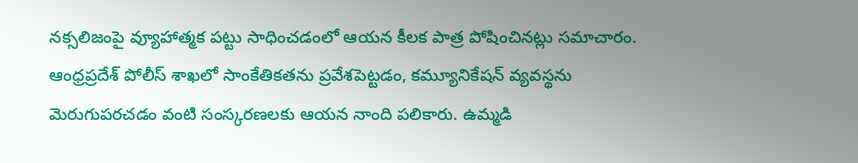నక్సలిజంపై వ్యూహాత్మక పట్టు సాధించడంలో ఆయన కీలక పాత్ర పోషించినట్లు సమాచారం. ఆంధ్రప్రదేశ్ పోలీస్ శాఖలో సాంకేతికతను ప్రవేశపెట్టడం, కమ్యూనికేషన్ వ్యవస్థను మెరుగుపరచడం వంటి సంస్కరణలకు ఆయన నాంది పలికారు. ఉమ్మడి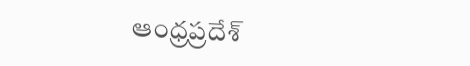ఆంధ్రప్రదేశ్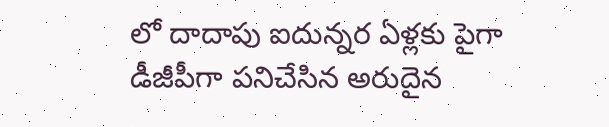లో దాదాపు ఐదున్నర ఏళ్లకు పైగా డీజీపీగా పనిచేసిన అరుదైన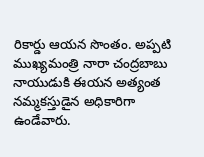రికార్డు ఆయన సొంతం. అప్పటి ముఖ్యమంత్రి నారా చంద్రబాబు నాయుడుకి ఈయన అత్యంత నమ్మకస్తుడైన అధికారిగా ఉండేవారు.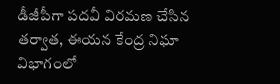డీజీపీగా పదవీ విరమణ చేసిన తర్వాత, ఈయన కేంద్ర నిఘా విభాగంలో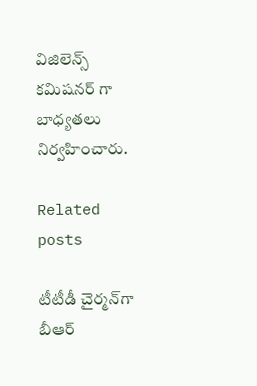విజిలెన్స్ కమిషనర్ గా బాధ్యతలు నిర్వహించారు.

Related posts

టీటీడీ చైర్మన్‌గా బీఆర్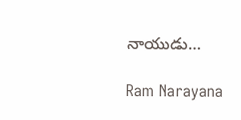నాయుడు…

Ram Narayana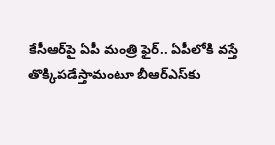కేసీఆర్‌పై ఏపీ మంత్రి ఫైర్.. ఏపీలోకి వస్తే తొక్కిపడేస్తామంటూ బీఆర్ఎస్‌కు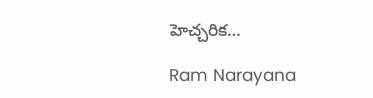హెచ్చరిక…

Ram Narayana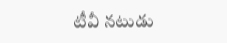టీవీ న‌టుడు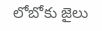లోబోకు జైలు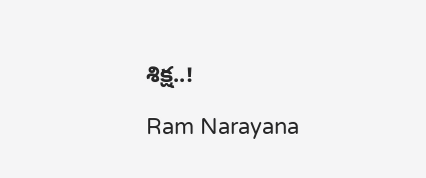శిక్ష‌..!

Ram Narayana